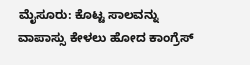ಮೈಸೂರು: ಕೊಟ್ಟ ಸಾಲವನ್ನು ವಾಪಾಸ್ಸು ಕೇಳಲು ಹೋದ ಕಾಂಗ್ರೆಸ್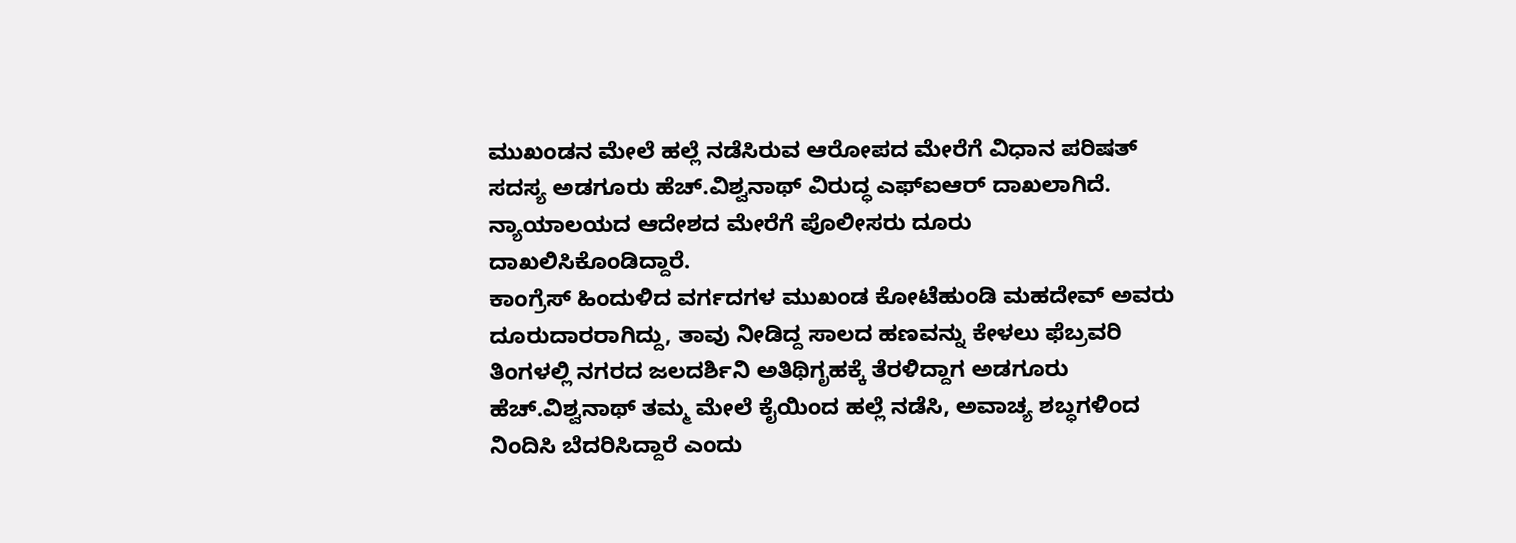ಮುಖಂಡನ ಮೇಲೆ ಹಲ್ಲೆ ನಡೆಸಿರುವ ಆರೋಪದ ಮೇರೆಗೆ ವಿಧಾನ ಪರಿಷತ್ ಸದಸ್ಯ ಅಡಗೂರು ಹೆಚ್.ವಿಶ್ವನಾಥ್ ವಿರುದ್ಧ ಎಫ್ಐಆರ್ ದಾಖಲಾಗಿದೆ. ನ್ಯಾಯಾಲಯದ ಆದೇಶದ ಮೇರೆಗೆ ಪೊಲೀಸರು ದೂರು ದಾಖಲಿಸಿಕೊಂಡಿದ್ದಾರೆ.
ಕಾಂಗ್ರೆಸ್ ಹಿಂದುಳಿದ ವರ್ಗದಗಳ ಮುಖಂಡ ಕೋಟೆಹುಂಡಿ ಮಹದೇವ್ ಅವರು ದೂರುದಾರರಾಗಿದ್ದು, ತಾವು ನೀಡಿದ್ದ ಸಾಲದ ಹಣವನ್ನು ಕೇಳಲು ಫೆಬ್ರವರಿ ತಿಂಗಳಲ್ಲಿ ನಗರದ ಜಲದರ್ಶಿನಿ ಅತಿಥಿಗೃಹಕ್ಕೆ ತೆರಳಿದ್ದಾಗ ಅಡಗೂರು ಹೆಚ್.ವಿಶ್ವನಾಥ್ ತಮ್ಮ ಮೇಲೆ ಕೈಯಿಂದ ಹಲ್ಲೆ ನಡೆಸಿ, ಅವಾಚ್ಯ ಶಬ್ಧಗಳಿಂದ ನಿಂದಿಸಿ ಬೆದರಿಸಿದ್ದಾರೆ ಎಂದು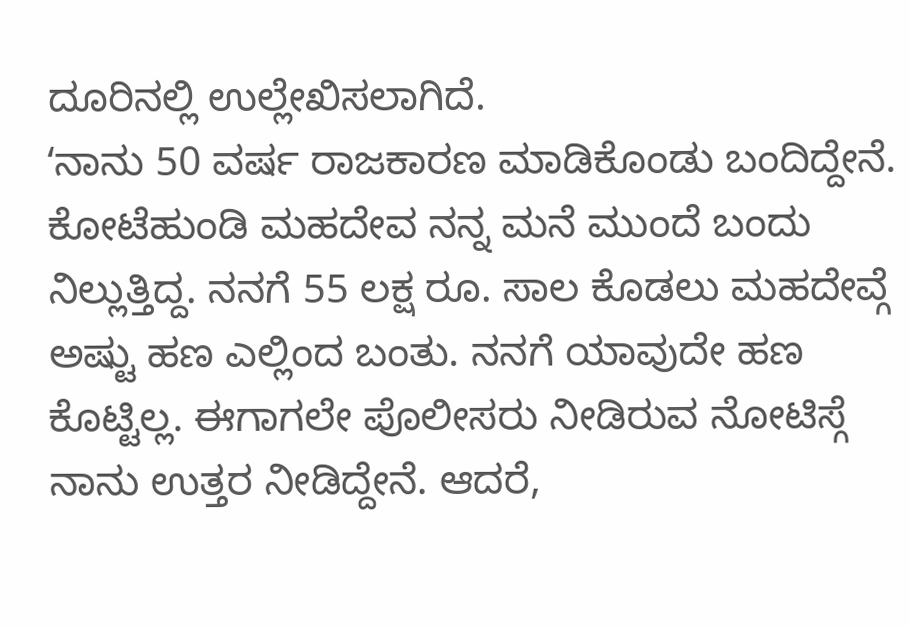ದೂರಿನಲ್ಲಿ ಉಲ್ಲೇಖಿಸಲಾಗಿದೆ.
ʻನಾನು 50 ವರ್ಷ ರಾಜಕಾರಣ ಮಾಡಿಕೊಂಡು ಬಂದಿದ್ದೇನೆ. ಕೋಟೆಹುಂಡಿ ಮಹದೇವ ನನ್ನ ಮನೆ ಮುಂದೆ ಬಂದು ನಿಲ್ಲುತ್ತಿದ್ದ. ನನಗೆ 55 ಲಕ್ಷ ರೂ. ಸಾಲ ಕೊಡಲು ಮಹದೇವ್ಗೆ ಅಷ್ಟು ಹಣ ಎಲ್ಲಿಂದ ಬಂತು. ನನಗೆ ಯಾವುದೇ ಹಣ ಕೊಟ್ಟಿಲ್ಲ. ಈಗಾಗಲೇ ಪೊಲೀಸರು ನೀಡಿರುವ ನೋಟಿಸ್ಗೆ ನಾನು ಉತ್ತರ ನೀಡಿದ್ದೇನೆ. ಆದರೆ,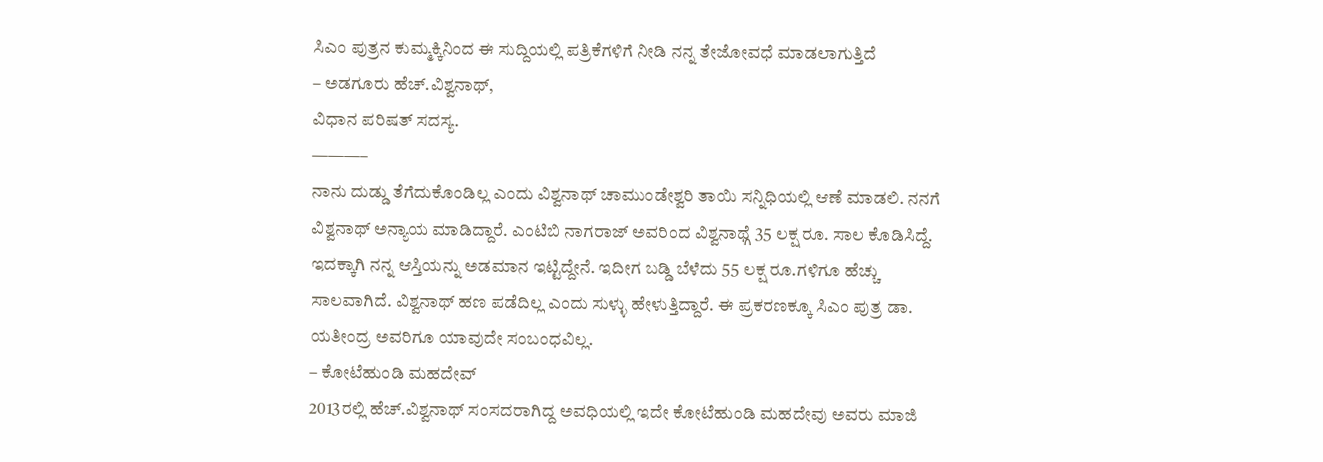ಸಿಎಂ ಪುತ್ರನ ಕುಮ್ಮಕ್ಕಿನಿಂದ ಈ ಸುದ್ದಿಯಲ್ಲಿ ಪತ್ರಿಕೆಗಳಿಗೆ ನೀಡಿ ನನ್ನ ತೇಜೋವಧೆ ಮಾಡಲಾಗುತ್ತಿದೆ
– ಅಡಗೂರು ಹೆಚ್.ವಿಶ್ವನಾಥ್,
ವಿಧಾನ ಪರಿಷತ್ ಸದಸ್ಯ.
———–
ನಾನು ದುಡ್ಡು ತೆಗೆದುಕೊಂಡಿಲ್ಲ ಎಂದು ವಿಶ್ವನಾಥ್ ಚಾಮುಂಡೇಶ್ವರಿ ತಾಯಿ ಸನ್ನಿಧಿಯಲ್ಲಿ ಆಣೆ ಮಾಡಲಿ. ನನಗೆ ವಿಶ್ವನಾಥ್ ಅನ್ಯಾಯ ಮಾಡಿದ್ದಾರೆ. ಎಂಟಿಬಿ ನಾಗರಾಜ್ ಅವರಿಂದ ವಿಶ್ವನಾಥ್ಗೆ 35 ಲಕ್ಷ ರೂ. ಸಾಲ ಕೊಡಿಸಿದ್ದೆ. ಇದಕ್ಕಾಗಿ ನನ್ನ ಆಸ್ತಿಯನ್ನು ಅಡಮಾನ ಇಟ್ಟಿದ್ದೇನೆ. ಇದೀಗ ಬಡ್ಡಿ ಬೆಳೆದು 55 ಲಕ್ಷ ರೂ.ಗಳಿಗೂ ಹೆಚ್ಚು ಸಾಲವಾಗಿದೆ. ವಿಶ್ವನಾಥ್ ಹಣ ಪಡೆದಿಲ್ಲ ಎಂದು ಸುಳ್ಳು ಹೇಳುತ್ತಿದ್ದಾರೆ. ಈ ಪ್ರಕರಣಕ್ಕೂ ಸಿಎಂ ಪುತ್ರ ಡಾ. ಯತೀಂದ್ರ ಅವರಿಗೂ ಯಾವುದೇ ಸಂಬಂಧವಿಲ್ಲ.
– ಕೋಟೆಹುಂಡಿ ಮಹದೇವ್
2013ರಲ್ಲಿ ಹೆಚ್.ವಿಶ್ವನಾಥ್ ಸಂಸದರಾಗಿದ್ದ ಅವಧಿಯಲ್ಲಿ ಇದೇ ಕೋಟೆಹುಂಡಿ ಮಹದೇವು ಅವರು ಮಾಜಿ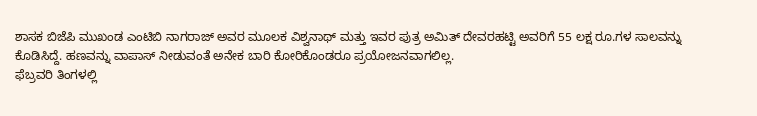ಶಾಸಕ ಬಿಜೆಪಿ ಮುಖಂಡ ಎಂಟಿಬಿ ನಾಗರಾಜ್ ಅವರ ಮೂಲಕ ವಿಶ್ವನಾಥ್ ಮತ್ತು ಇವರ ಪುತ್ರ ಅಮಿತ್ ದೇವರಹಟ್ಟಿ ಅವರಿಗೆ 55 ಲಕ್ಷ ರೂ.ಗಳ ಸಾಲವನ್ನು ಕೊಡಿಸಿದ್ದೆ. ಹಣವನ್ನು ವಾಪಾಸ್ ನೀಡುವಂತೆ ಅನೇಕ ಬಾರಿ ಕೋರಿಕೊಂಡರೂ ಪ್ರಯೋಜನವಾಗಲಿಲ್ಲ.
ಫೆಬ್ರವರಿ ತಿಂಗಳಲ್ಲಿ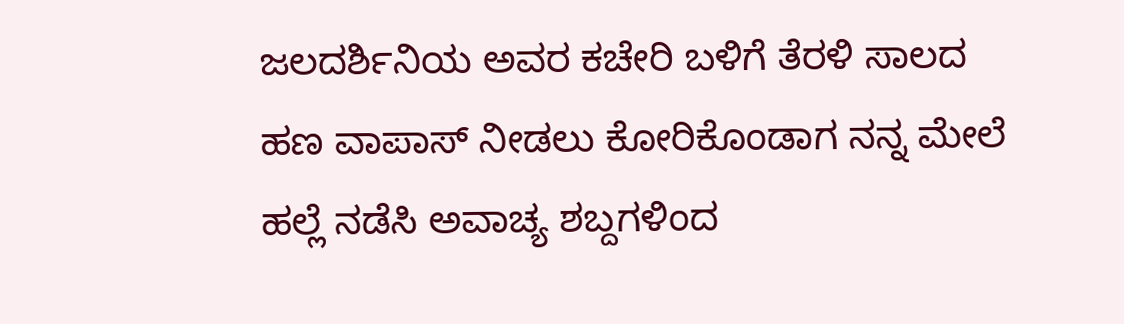ಜಲದರ್ಶಿನಿಯ ಅವರ ಕಚೇರಿ ಬಳಿಗೆ ತೆರಳಿ ಸಾಲದ ಹಣ ವಾಪಾಸ್ ನೀಡಲು ಕೋರಿಕೊಂಡಾಗ ನನ್ನ ಮೇಲೆ ಹಲ್ಲೆ ನಡೆಸಿ ಅವಾಚ್ಯ ಶಬ್ದಗಳಿಂದ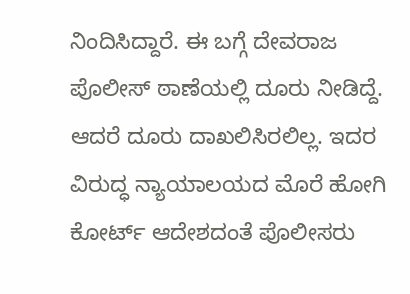ನಿಂದಿಸಿದ್ದಾರೆ. ಈ ಬಗ್ಗೆ ದೇವರಾಜ ಪೊಲೀಸ್ ಠಾಣೆಯಲ್ಲಿ ದೂರು ನೀಡಿದ್ದೆ. ಆದರೆ ದೂರು ದಾಖಲಿಸಿರಲಿಲ್ಲ. ಇದರ ವಿರುದ್ಧ ನ್ಯಾಯಾಲಯದ ಮೊರೆ ಹೋಗಿ ಕೋರ್ಟ್ ಆದೇಶದಂತೆ ಪೊಲೀಸರು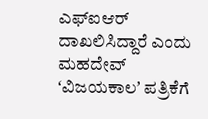ಎಫ್ಐಆರ್ ದಾಖಲಿಸಿದ್ದಾರೆ ಎಂದು ಮಹದೇವ್ ʻವಿಜಯಕಾಲʼ ಪತ್ರಿಕೆಗೆ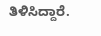ತಿಳಿಸಿದ್ದಾರೆ.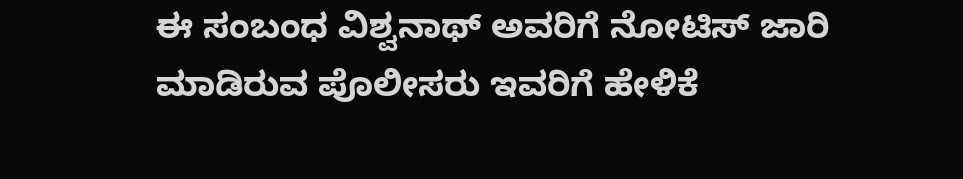ಈ ಸಂಬಂಧ ವಿಶ್ವನಾಥ್ ಅವರಿಗೆ ನೋಟಿಸ್ ಜಾರಿ ಮಾಡಿರುವ ಪೊಲೀಸರು ಇವರಿಗೆ ಹೇಳಿಕೆ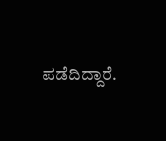ಪಡೆದಿದ್ದಾರೆ.